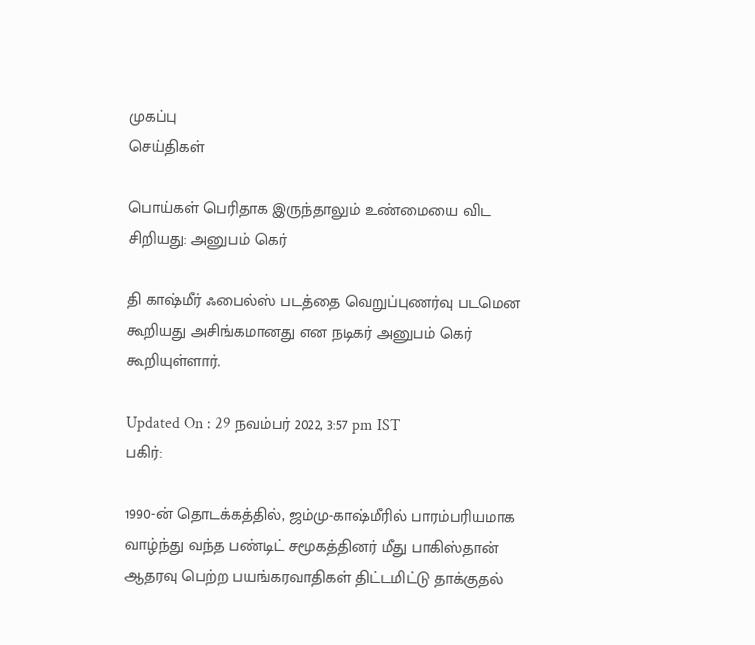முகப்பு
செய்திகள்

பொய்கள் பெரிதாக இருந்தாலும் உண்மையை விட சிறியது: அனுபம் கெர்

தி காஷ்மீர் ஃபைல்ஸ் படத்தை வெறுப்புணர்வு படமென கூறியது அசிங்கமானது என நடிகர் அனுபம் கெர் கூறியுள்ளார்.

Updated On : 29 நவம்பர் 2022, 3:57 pm IST
பகிர்:

1990-ன் தொடக்கத்தில், ஜம்மு-காஷ்மீரில் பாரம்பரியமாக வாழ்ந்து வந்த பண்டிட் சமூகத்தினர் மீது பாகிஸ்தான் ஆதரவு பெற்ற பயங்கரவாதிகள் திட்டமிட்டு தாக்குதல்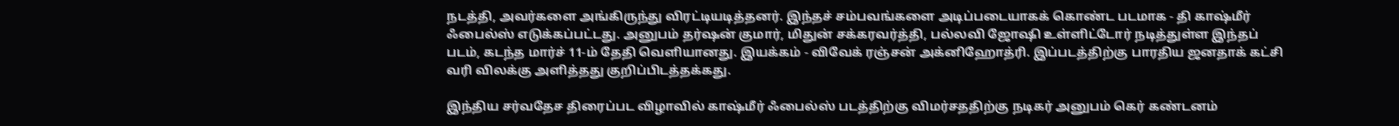நடத்தி, அவர்களை அங்கிருந்து விரட்டியடித்தனர். இந்தச் சம்பவங்களை அடிப்படையாகக் கொண்ட படமாக - தி காஷ்மீர் ஃபைல்ஸ் எடுக்கப்பட்டது. அனுபம் தர்ஷன் குமார், மிதுன் சக்கரவர்த்தி, பல்லவி ஜோஷி உள்ளிட்டோர் நடித்துள்ள இந்தப் படம், கடந்த மார்ச் 11-ம் தேதி வெளியானது. இயக்கம் - விவேக் ரஞ்சன் அக்னிஹோத்ரி. இப்படத்திற்கு பாரதிய ஜனதாக் கட்சி வரி விலக்கு அளித்தது குறிப்பிடத்தக்கது.

இந்திய சர்வதேச திரைப்பட விழாவில் காஷ்மீர் ஃபைல்ஸ் படத்திற்கு விமர்சததிற்கு நடிகர் அனுபம் கெர் கண்டனம்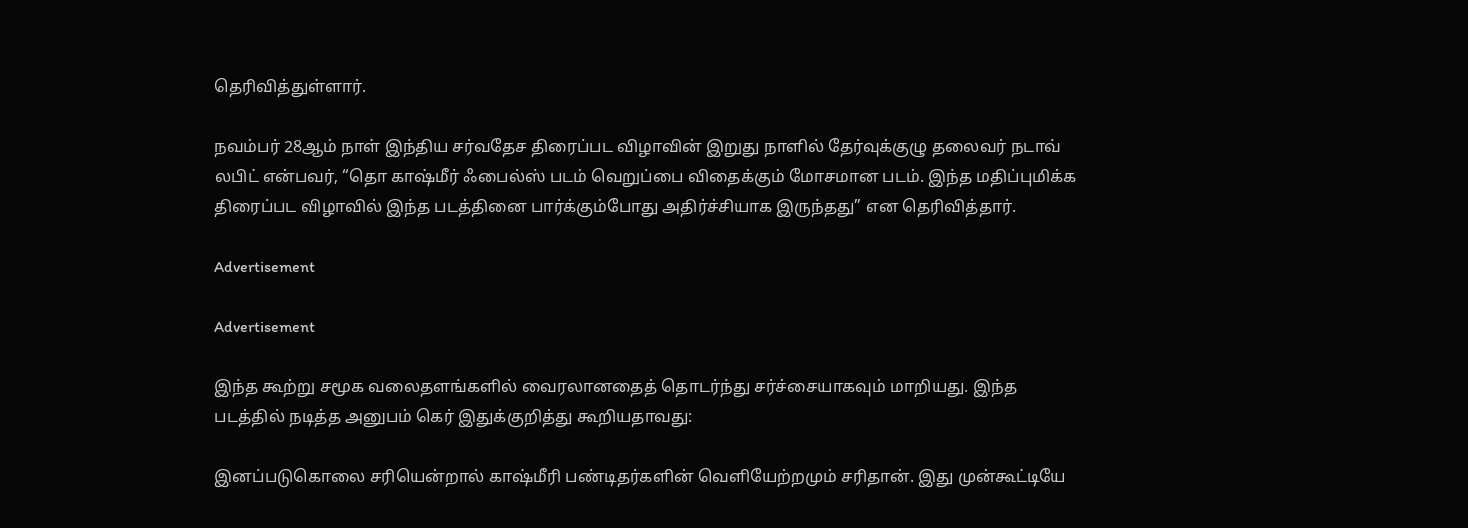தெரிவித்துள்ளார்.

நவம்பர் 28ஆம் நாள் இந்திய சர்வதேச திரைப்பட விழாவின் இறுது நாளில் தேர்வுக்குழு தலைவர் நடாவ் லபிட் என்பவர், “தொ காஷ்மீர் ஃபைல்ஸ் படம் வெறுப்பை விதைக்கும் மோசமான படம். இந்த மதிப்புமிக்க திரைப்பட விழாவில் இந்த படத்தினை பார்க்கும்போது அதிர்ச்சியாக இருந்தது” என தெரிவித்தார்.

Advertisement

Advertisement

இந்த கூற்று சமூக வலைதளங்களில் வைரலானதைத் தொடர்ந்து சர்ச்சையாகவும் மாறியது. இந்த படத்தில் நடித்த அனுபம் கெர் இதுக்குறித்து கூறியதாவது:

இனப்படுகொலை சரியென்றால் காஷ்மீரி பண்டிதர்களின் வெளியேற்றமும் சரிதான். இது முன்கூட்டியே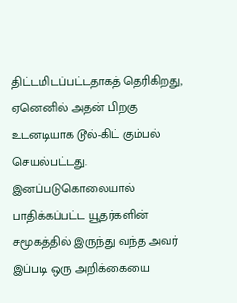திட்டமிடப்பட்டதாகத் தெரிகிறது, ஏனெனில் அதன் பிறகு உடனடியாக டூல்-கிட் கும்பல் செயல்பட்டது. இனப்படுகொலையால் பாதிக்கப்பட்ட யூதர்களின் சமூகத்தில் இருந்து வந்த அவர் இப்படி ஒரு அறிக்கையை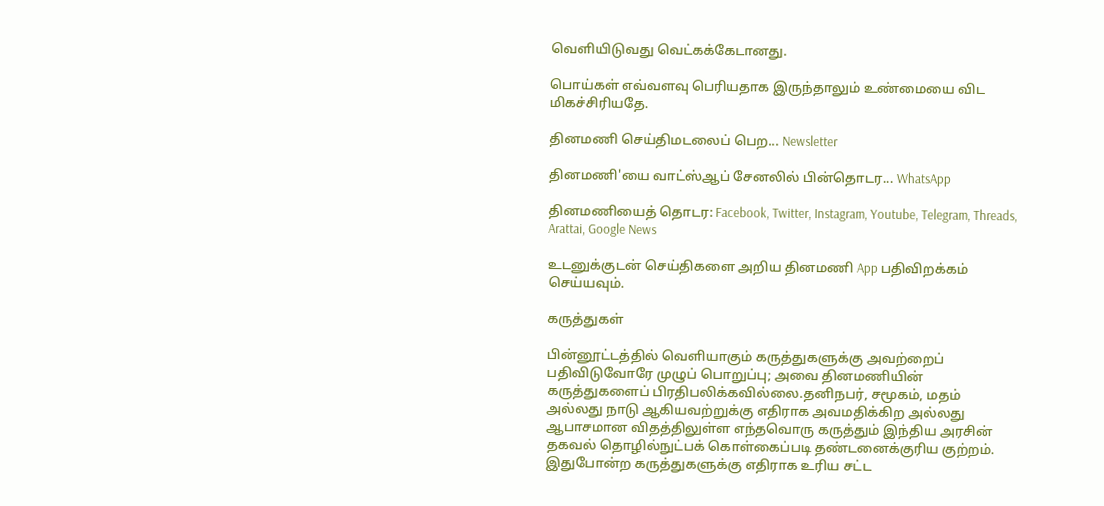வெளியிடுவது வெட்கக்கேடானது.

பொய்கள் எவ்வளவு பெரியதாக இருந்தாலும் உண்மையை விட மிகச்சிரியதே.

தினமணி செய்திமடலைப் பெற... Newsletter

தினமணி'யை வாட்ஸ்ஆப் சேனலில் பின்தொடர... WhatsApp

தினமணியைத் தொடர: Facebook, Twitter, Instagram, Youtube, Telegram, Threads, Arattai, Google News

உடனுக்குடன் செய்திகளை அறிய தினமணி App பதிவிறக்கம் செய்யவும்.

கருத்துகள்

பின்னூட்டத்தில் வெளியாகும் கருத்துகளுக்கு அவற்றைப் பதிவிடுவோரே முழுப் பொறுப்பு; அவை தினமணியின் கருத்துகளைப் பிரதிபலிக்கவில்லை.தனிநபர், சமூகம், மதம் அல்லது நாடு ஆகியவற்றுக்கு எதிராக அவமதிக்கிற அல்லது ஆபாசமான விதத்திலுள்ள எந்தவொரு கருத்தும் இந்திய அரசின் தகவல் தொழில்நுட்பக் கொள்கைப்படி தண்டனைக்குரிய குற்றம். இதுபோன்ற கருத்துகளுக்கு எதிராக உரிய சட்ட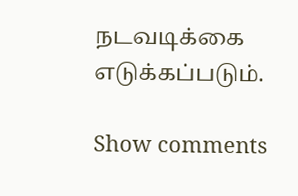நடவடிக்கை எடுக்கப்படும்.

Show comments